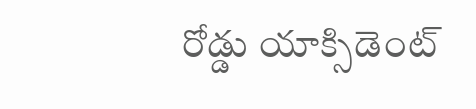రోడ్డు యాక్సిడెంట్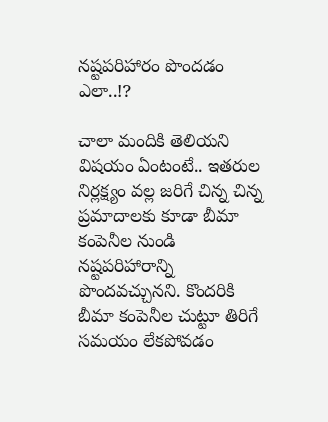నష్టపరిహారం పొందడం ఎలా..!?

చాలా మందికి తెలియని విషయం ఏంటంటే.. ఇతరుల నిర్లక్ష్యం వల్ల జరిగే చిన్న చిన్న ప్రమాదాలకు కూడా బీమా కంపెనీల నుండి నష్టపరిహారాన్ని పొందవచ్చునని. కొందరికి బీమా కంపెనీల చుట్టూ తిరిగే సమయం లేకపోవడం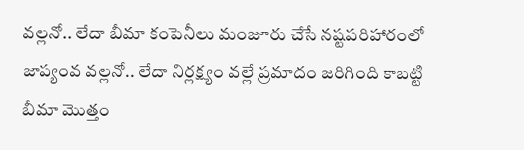వల్లనో.. లేదా బీమా కంపెనీలు మంజూరు చేసే నష్టపరిహారంలో జాప్యంవ వల్లనో.. లేదా నిర్లక్ష్యం వల్లే ప్రమాదం జరిగింది కాబట్టి బీమా మొత్తం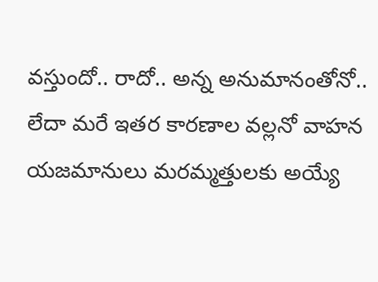వస్తుందో.. రాదో.. అన్న అనుమానంతోనో.. లేదా మరే ఇతర కారణాల వల్లనో వాహన యజమానులు మరమ్మత్తులకు అయ్యే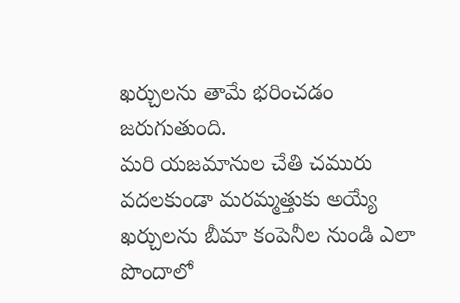ఖర్చులను తామే భరించడం జరుగుతుంది.
మరి యజమానుల చేతి చమురు వదలకుండా మరమ్మత్తుకు అయ్యే ఖర్చులను బీమా కంపెనీల నుండి ఎలా పొందాలో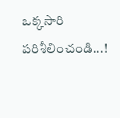ఒక్కసారి పరిశీలించండి...!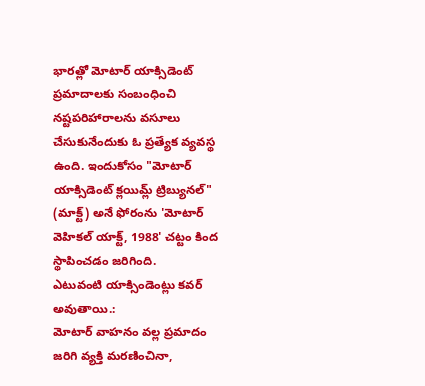భారత్లో మోటార్ యాక్సిడెంట్ ప్రమాదాలకు సంబంధించి నష్టపరిహారాలను వసూలు చేసుకునేందుకు ఓ ప్రత్యేక వ్యవస్థ ఉంది. ఇందుకోసం "మోటార్ యాక్సిడెంట్ క్లయిమ్ల్ ట్రిబ్యునల్" (మాక్ట్) అనే ఫోరంను 'మోటార్ వెహికల్ యాక్ట్, 1988' చట్టం కింద స్థాపించడం జరిగింది.
ఎటువంటి యాక్సిండెంట్లు కవర్ అవుతాయి.:
మోటార్ వాహనం వల్ల ప్రమాదం జరిగి వ్యక్తి మరణించినా,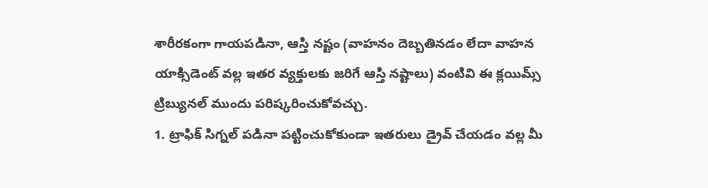శారీరకంగా గాయపడినా, ఆస్తి నష్టం (వాహనం దెబ్బతినడం లేదా వాహన యాక్సిడెంట్ వల్ల ఇతర వ్యక్తులకు జరిగే ఆస్తి నష్టాలు) వంటివి ఈ క్లయిమ్స్ ట్రిబ్యునల్ ముందు పరిష్కరించుకోవచ్చు.
1. ట్రాఫిక్ సిగ్నల్ పడినా పట్టించుకోకుండా ఇతరులు డ్రైవ్ చేయడం వల్ల మీ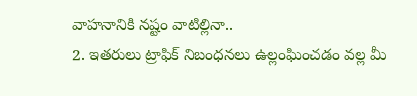వాహనానికి నష్టం వాటిల్లినా..
2. ఇతరులు ట్రాఫిక్ నిబంధనలు ఉల్లంఘించడం వల్ల మీ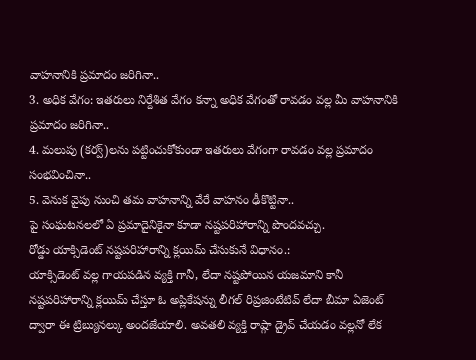వాహనానికి ప్రమాదం జరిగినా..
3. అధిక వేగం: ఇతరులు నిర్దేశిత వేగం కన్నా అధిక వేగంతో రావడం వల్ల మీ వాహనానికి ప్రమాదం జరిగినా..
4. మలుపు (కర్వ్)లను పట్టించుకోకుండా ఇతరులు వేగంగా రావడం వల్ల ప్రమాదం సంభవించినా..
5. వెనుక వైపు నుంచి తమ వాహనాన్ని వేరే వాహనం ఢీకొట్టినా..
పై సంఘటనలలో ఏ ప్రమాదైనికైనా కూడా నష్టపరిహారాన్ని పొందవచ్చు.
రోడ్డు యాక్సిడెంట్ నష్టపరిహారాన్ని క్లయిమ్ చేసుకునే విధానం.:
యాక్సిడెంట్ వల్ల గాయపడిన వ్యక్తి గానీ, లేదా నష్టపోయిన యజమాని కానీ నష్టపరిహారాన్ని క్లయిమ్ చేస్తూ ఓ అప్లికేషన్ను లీగల్ రిప్రజింటేటివ్ లేదా బీమా ఏజెంట్ ద్వారా ఈ ట్రిబ్యునల్కు అందజేయాలి. అవతలి వ్యక్తి రాష్గా డ్రైవ్ చేయడం వల్లనో లేక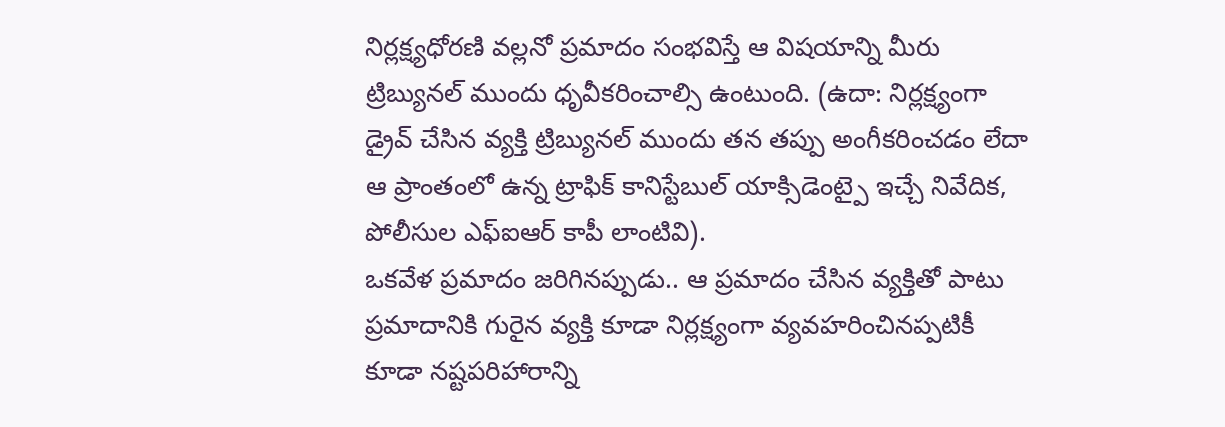నిర్లక్ష్యధోరణి వల్లనో ప్రమాదం సంభవిస్తే ఆ విషయాన్ని మీరు ట్రిబ్యునల్ ముందు ధృవీకరించాల్సి ఉంటుంది. (ఉదా: నిర్లక్ష్యంగా డ్రైవ్ చేసిన వ్యక్తి ట్రిబ్యునల్ ముందు తన తప్పు అంగీకరించడం లేదా ఆ ప్రాంతంలో ఉన్న ట్రాఫిక్ కానిస్టేబుల్ యాక్సిడెంట్పై ఇచ్చే నివేదిక, పోలీసుల ఎఫ్ఐఆర్ కాపీ లాంటివి).
ఒకవేళ ప్రమాదం జరిగినప్పుడు.. ఆ ప్రమాదం చేసిన వ్యక్తితో పాటు ప్రమాదానికి గురైన వ్యక్తి కూడా నిర్లక్ష్యంగా వ్యవహరించినప్పటికీ కూడా నష్టపరిహారాన్ని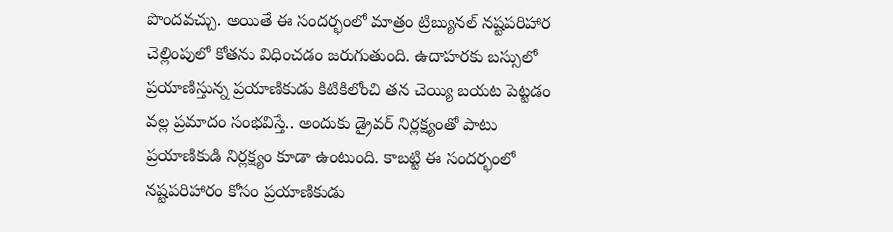పొందవచ్చు. అయితే ఈ సందర్భంలో మాత్రం ట్రిబ్యునల్ నష్టపరిహార చెల్లింపులో కోతను విధించడం జరుగుతుంది. ఉదాహరకు బస్సులో ప్రయాణిస్తున్న ప్రయాణికుడు కిటికిలోంచి తన చెయ్యి బయట పెట్టడం వల్ల ప్రమాదం సంభవిస్తే.. అందుకు డ్రైవర్ నిర్లక్ష్యంతో పాటు ప్రయాణికుడి నిర్లక్ష్యం కూడా ఉంటుంది. కాబట్టి ఈ సందర్భంలో నష్టపరిహారం కోసం ప్రయాణికుడు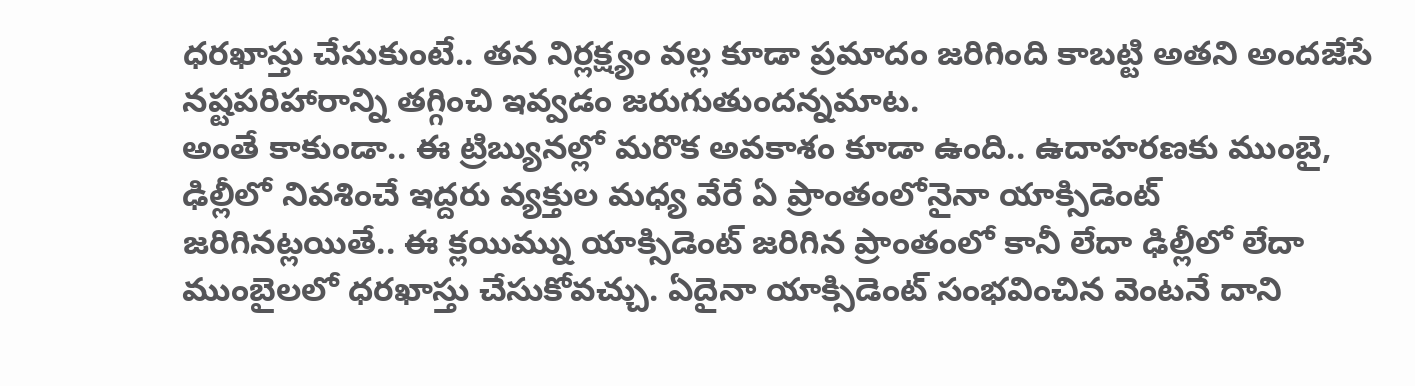ధరఖాస్తు చేసుకుంటే.. తన నిర్లక్ష్యం వల్ల కూడా ప్రమాదం జరిగింది కాబట్టి అతని అందజేసే నష్టపరిహారాన్ని తగ్గించి ఇవ్వడం జరుగుతుందన్నమాట.
అంతే కాకుండా.. ఈ ట్రిబ్యునల్లో మరొక అవకాశం కూడా ఉంది.. ఉదాహరణకు ముంబై, ఢిల్లీలో నివశించే ఇద్దరు వ్యక్తుల మధ్య వేరే ఏ ప్రాంతంలోనైనా యాక్సిడెంట్ జరిగినట్లయితే.. ఈ క్లయిమ్ను యాక్సిడెంట్ జరిగిన ప్రాంతంలో కానీ లేదా ఢిల్లీలో లేదా ముంబైలలో ధరఖాస్తు చేసుకోవచ్చు. ఏదైనా యాక్సిడెంట్ సంభవించిన వెంటనే దాని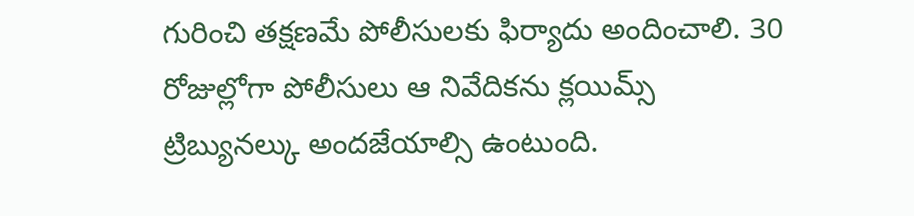గురించి తక్షణమే పోలీసులకు ఫిర్యాదు అందించాలి. 30 రోజుల్లోగా పోలీసులు ఆ నివేదికను క్లయిమ్స్ ట్రిబ్యునల్కు అందజేయాల్సి ఉంటుంది.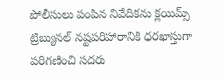పోలీసులు పంపిన నివేదికను క్లయిమ్స్ ట్రిబ్యునల్ నష్టపరిహారానికి ధరఖాస్తుగా పరిగణించి సదరు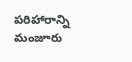పరిహారాన్ని మంజూరు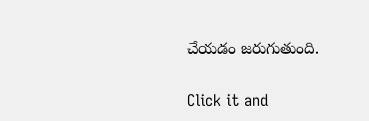చేయడం జరుగుతుంది.


Click it and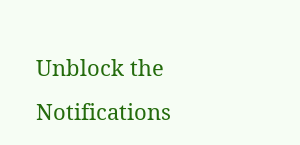Unblock the Notifications